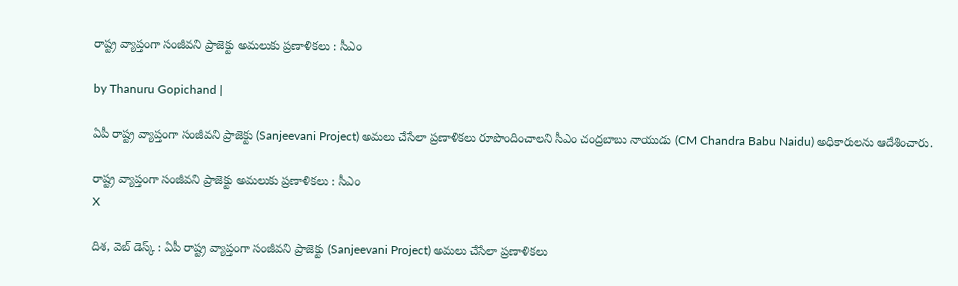రాష్ట్ర వ్యాప్తంగా సంజీవని ప్రాజెక్టు అమలుకు ప్రణాళికలు : సీఎం

by Thanuru Gopichand |

ఏపీ రాష్ట్ర వ్యాప్తంగా సంజీవని ప్రాజెక్టు (Sanjeevani Project) అమలు చేసేలా ప్రణాళికలు రూపొందించాలని సీఎం చంద్రబాబు నాయుడు (CM Chandra Babu Naidu) అధికారులను ఆదేశించారు.

రాష్ట్ర వ్యాప్తంగా సంజీవని ప్రాజెక్టు అమలుకు ప్రణాళికలు : సీఎం
X

దిశ, వెబ్ డెస్క్ : ఏపీ రాష్ట్ర వ్యాప్తంగా సంజీవని ప్రాజెక్టు (Sanjeevani Project) అమలు చేసేలా ప్రణాళికలు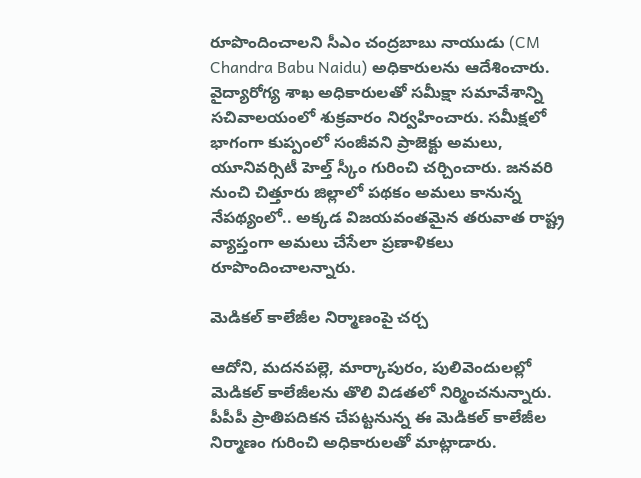రూపొందించాలని సీఎం చంద్రబాబు నాయుడు (CM Chandra Babu Naidu) అధికారులను ఆదేశించారు. వైద్యారోగ్య శాఖ అధికారులతో సమీక్షా సమావేశాన్ని సచివాలయంలో శుక్రవారం నిర్వహించారు. సమీక్షలో భాగంగా కుప్పంలో సంజీవని ప్రాజెక్టు అమలు, యూనివర్సిటీ హెల్త్ స్కీం గురించి చర్చించారు. జనవరి నుంచి చిత్తూరు జిల్లాలో పథకం అమలు కానున్న నేపథ్యంలో.. అక్కడ విజయవంతమైన తరువాత రాష్ట్ర వ్యాప్తంగా అమలు చేసేలా ప్రణాళికలు రూపొందించాలన్నారు.

మెడికల్ కాలేజీల నిర్మాణంపై చర్చ

ఆదోని, మదనపల్లె, మార్కాపురం, పులివెందులల్లో మెడికల్ కాలేజీలను తొలి విడతలో నిర్మించనున్నారు. పీపీపీ ప్రాతిపదికన చేపట్టనున్న ఈ మెడికల్ కాలేజీల నిర్మాణం గురించి అధికారులతో మాట్లాడారు.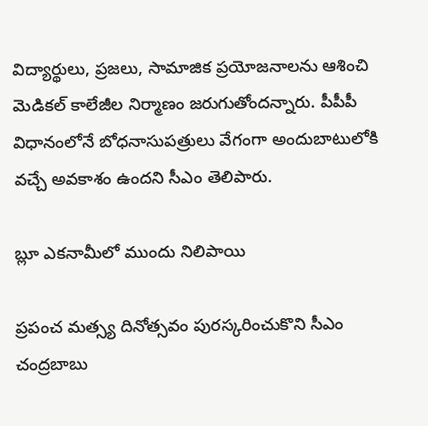విద్యార్థులు, ప్రజలు, సామాజిక ప్రయోజనాలను ఆశించి మెడికల్ కాలేజీల నిర్మాణం జరుగుతోందన్నారు. పీపీపీ విధానంలోనే బోధనాసుపత్రులు వేగంగా అందుబాటులోకి వచ్చే అవకాశం ఉందని సీఎం తెలిపారు.

బ్లూ ఎకనామీలో ముందు నిలిపాయి

ప్రపంచ మత్స్య దినోత్సవం పురస్కరించుకొని సీఎం చంద్రబాబు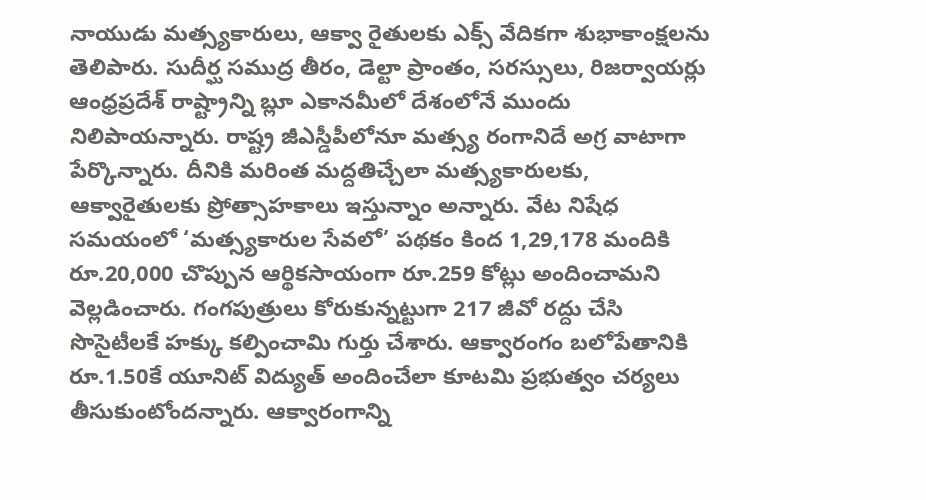నాయుడు మత్స్యకారులు, ఆక్వా రైతులకు ఎక్స్ వేదికగా శుభాకాంక్షలను తెలిపారు. సుదీర్ఘ సముద్ర తీరం, డెల్టా ప్రాంతం, సరస్సులు, రిజర్వాయర్లు ఆంధ్రప్రదేశ్ రాష్ట్రాన్ని బ్లూ ఎకానమీలో దేశంలోనే ముందు నిలిపాయన్నారు. రాష్ట్ర జీఎస్డీపీలోనూ మత్స్య రంగానిదే అగ్ర వాటాగా పేర్కొన్నారు. దీనికి మరింత మద్దతిచ్చేలా మత్స్యకారులకు, ఆక్వారైతులకు ప్రోత్సాహకాలు ఇస్తున్నాం అన్నారు. వేట నిషేధ సమయంలో ‘మత్స్యకారుల సేవలో’ పథకం కింద 1,29,178 మందికి రూ.20,000 చొప్పున ఆర్థికసాయంగా రూ.259 కోట్లు అందించామని వెల్లడించారు. గంగపుత్రులు కోరుకున్నట్టుగా 217 జీవో రద్దు చేసి సొసైటీలకే హక్కు కల్పించామి గుర్తు చేశారు. ఆక్వారంగం బలోపేతానికి రూ.1.50కే యూనిట్ విద్యుత్‌ అందించేలా కూటమి ప్రభుత్వం చర్యలు తీసుకుంటోందన్నారు. ఆక్వారంగాన్ని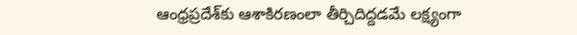ఆంధ్రప్రదేశ్‌కు ఆశాకిరణంలా తీర్చిదిద్దడమే లక్ష్యంగా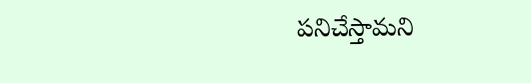పనిచేస్తామని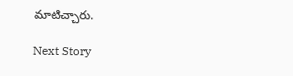మాటిచ్చారు.

Next Story